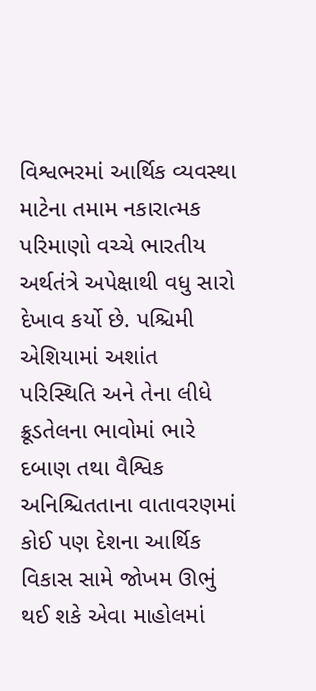વિશ્વભરમાં આર્થિક વ્યવસ્થા માટેના તમામ નકારાત્મક પરિમાણો વચ્ચે ભારતીય અર્થતંત્રે અપેક્ષાથી વધુ સારો દેખાવ કર્યો છે. પશ્ચિમી એશિયામાં અશાંત પરિસ્થિતિ અને તેના લીધે ક્રૂડતેલના ભાવોમાં ભારે દબાણ તથા વૈશ્વિક અનિશ્ચિતતાના વાતાવરણમાં કોઈ પણ દેશના આર્થિક વિકાસ સામે જોખમ ઊભું થઈ શકે એવા માહોલમાં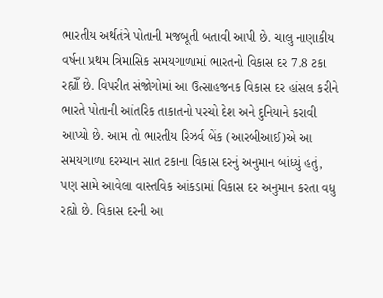ભારતીય અર્થતંત્રે પોતાની મજબૂતી બતાવી આપી છે. ચાલુ નાણાકીય વર્ષના પ્રથમ ત્રિમાસિક સમયગાળામાં ભારતનો વિકાસ દર 7.8 ટકા રહ્યોઁ છે. વિપરીત સંજોગોમાં આ ઉત્સાહજનક વિકાસ દર હાંસલ કરીને ભારતે પોતાની આંતરિક તાકાતનો પરચો દેશ અને દુનિયાને કરાવી આપ્યો છે. આમ તો ભારતીય રિઝર્વ બેંક (આરબીઆઈ)એ આ સમયગાળા દરમ્યાન સાત ટકાના વિકાસ દરનું અનુમાન બાંધ્યું હતું, પણ સામે આવેલા વાસ્તવિક આંકડામાં વિકાસ દર અનુમાન કરતા વધુ રહ્યો છે. વિકાસ દરની આ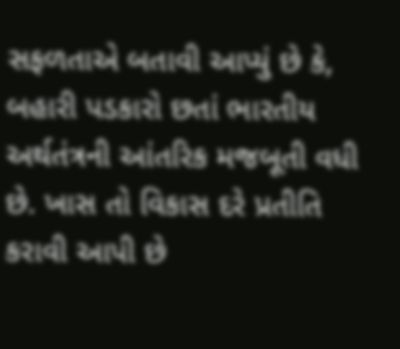સફળતાએ બતાવી આપ્યું છે કે, બહારી પડકારો છતાં ભારતીય અર્થતંત્રની આંતરિક મજબૂતી વધી છે. ખાસ તો વિકાસ દરે પ્રતીતિ કરાવી આપી છે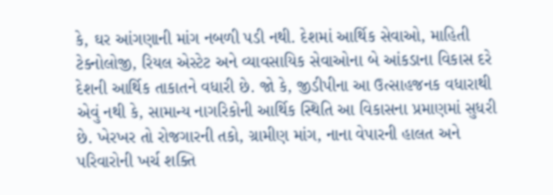કે, ઘર આંગણાની માંગ નબળી પડી નથી. દેશમાં આર્થિક સેવાઓ, માહિતી ટેક્નોલોજી, રિયલ એસ્ટેટ અને વ્યાવસાયિક સેવાઓના બે આંકડાના વિકાસ દરે દેશની આર્થિક તાકાતને વધારી છે. જો કે, જીડીપીના આ ઉત્સાહજનક વધારાથી એવું નથી કે, સામાન્ય નાગરિકોની આર્થિક સ્થિતિ આ વિકાસના પ્રમાણમાં સુધરી છે. ખેરખર તો રોજગારની તકો, ગ્રામીણ માંગ, નાના વેપારની હાલત અને પરિવારોની ખર્ચ શક્તિ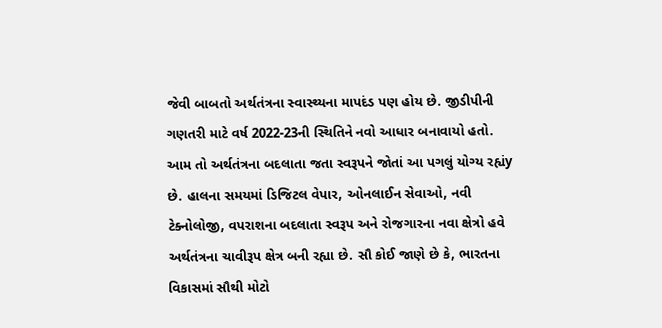જેવી બાબતો અર્થતંત્રના સ્વાસ્થ્યના માપદંડ પણ હોય છે. જીડીપીની ગણતરી માટે વર્ષ 2022-23ની સ્થિતિને નવો આધાર બનાવાયો હતો. આમ તો અર્થતંત્રના બદલાતા જતા સ્વરૂપને જોતાં આ પગલું યોગ્ય રહ્યંy છે. હાલના સમયમાં ડિજિટલ વેપાર, ઓનલાઈન સેવાઓ, નવી ટેક્નોલોજી, વપરાશના બદલાતા સ્વરૂપ અને રોજગારના નવા ક્ષેત્રો હવે અર્થતંત્રના ચાવીરૂપ ક્ષેત્ર બની રહ્યા છે. સૌ કોઈ જાણે છે કે, ભારતના વિકાસમાં સૌથી મોટો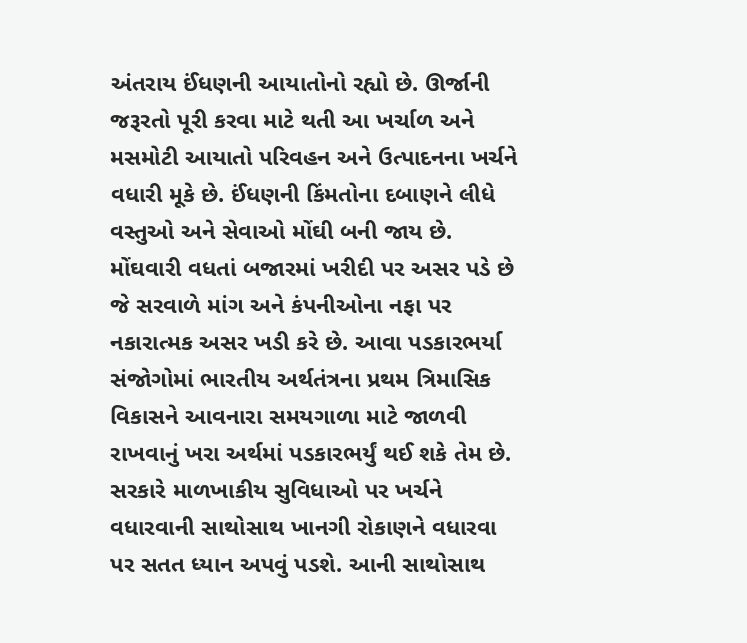અંતરાય ઈંધણની આયાતોનો રહ્યો છે. ઊર્જાની જરૂરતો પૂરી કરવા માટે થતી આ ખર્ચાળ અને મસમોટી આયાતો પરિવહન અને ઉત્પાદનના ખર્ચને વધારી મૂકે છે. ઈંધણની કિંમતોના દબાણને લીધે વસ્તુઓ અને સેવાઓ મોંઘી બની જાય છે. મોંઘવારી વધતાં બજારમાં ખરીદી પર અસર પડે છે જે સરવાળે માંગ અને કંપનીઓના નફા પર નકારાત્મક અસર ખડી કરે છે. આવા પડકારભર્યા સંજોગોમાં ભારતીય અર્થતંત્રના પ્રથમ ત્રિમાસિક વિકાસને આવનારા સમયગાળા માટે જાળવી રાખવાનું ખરા અર્થમાં પડકારભર્યું થઈ શકે તેમ છે. સરકારે માળખાકીય સુવિધાઓ પર ખર્ચને વધારવાની સાથોસાથ ખાનગી રોકાણને વધારવા પર સતત ધ્યાન અપવું પડશે. આની સાથોસાથ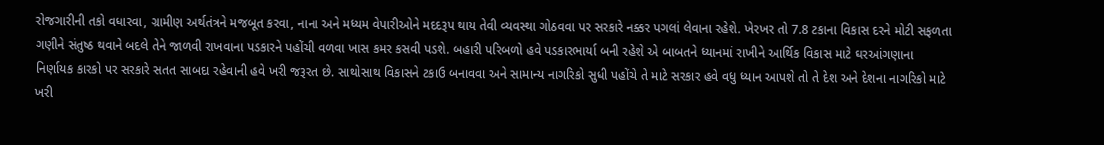રોજગારીની તકો વધારવા, ગ્રામીણ અર્થતંત્રને મજબૂત કરવા, નાના અને મધ્યમ વેપારીઓને મદદરૂપ થાય તેવી વ્યવસ્થા ગોઠવવા પર સરકારે નક્કર પગલાં લેવાના રહેશે. ખેરખર તો 7.8 ટકાના વિકાસ દરને મોટી સફળતા ગણીને સંતુષ્ઠ થવાને બદલે તેને જાળવી રાખવાના પડકારને પહોંચી વળવા ખાસ કમર કસવી પડશે. બહારી પરિબળો હવે પડકારભાર્યા બની રહેશે એ બાબતને ધ્યાનમાં રાખીને આર્થિક વિકાસ માટે ઘરઆંગણાના નિર્ણાયક કારકો પર સરકારે સતત સાબદા રહેવાની હવે ખરી જરૂરત છે. સાથોસાથ વિકાસને ટકાઉ બનાવવા અને સામાન્ય નાગરિકો સુધી પહોંચે તે માટે સરકાર હવે વધુ ધ્યાન આપશે તો તે દેશ અને દેશના નાગરિકો માટે ખરી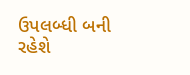ઉપલબ્ધી બની રહેશે